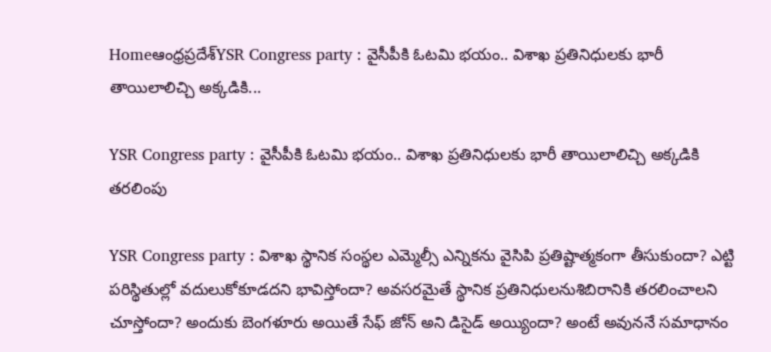Homeఆంధ్రప్రదేశ్‌YSR Congress party : వైసీపీకి ఓటమి భయం.. విశాఖ ప్రతినిధులకు భారీ తాయిలాలిచ్చి అక్కడికి...

YSR Congress party : వైసీపీకి ఓటమి భయం.. విశాఖ ప్రతినిధులకు భారీ తాయిలాలిచ్చి అక్కడికి తరలింపు

YSR Congress party : విశాఖ స్థానిక సంస్థల ఎమ్మెల్సీ ఎన్నికను వైసిపి ప్రతిష్టాత్మకంగా తీసుకుందా? ఎట్టి పరిస్థితుల్లో వదులుకోకూడదని భావిస్తోందా? అవసరమైతే స్థానిక ప్రతినిధులనుశిబిరానికి తరలించాలని చూస్తోందా? అందుకు బెంగళూరు అయితే సేఫ్ జోన్ అని డిసైడ్ అయ్యిందా? అంటే అవుననే సమాధానం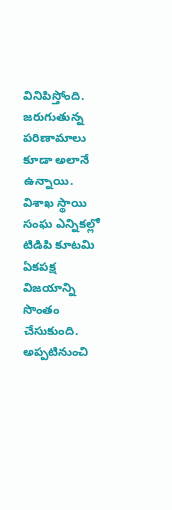వినిపిస్తోంది. జరుగుతున్న పరిణామాలు కూడా అలానే ఉన్నాయి. విశాఖ స్థాయి సంఘ ఎన్నికల్లో టిడిపి కూటమి ఏకపక్ష విజయాన్ని సొంతం చేసుకుంది. అప్పటినుంచి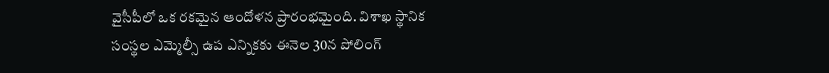వైసీపీలో ఒక రకమైన ఆందోళన ప్రారంభమైంది. విశాఖ స్థానిక సంస్థల ఎమ్మెల్సీ ఉప ఎన్నికకు ఈనెల 30న పోలింగ్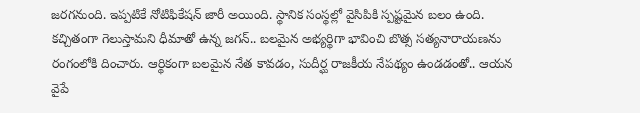జరగనుంది. ఇప్పటికే నోటిఫికేషన్ జారీ అయింది. స్థానిక సంస్థల్లో వైసిపికి స్పష్టమైన బలం ఉంది. కచ్చితంగా గెలుస్తామని ధీమాతో ఉన్న జగన్.. బలమైన అభ్యర్థిగా భావించి బొత్స సత్యనారాయణను రంగంలోకి దించారు. ఆర్థికంగా బలమైన నేత కావడం, సుదీర్ఘ రాజకీయ నేపథ్యం ఉండడంతో.. ఆయన వైపే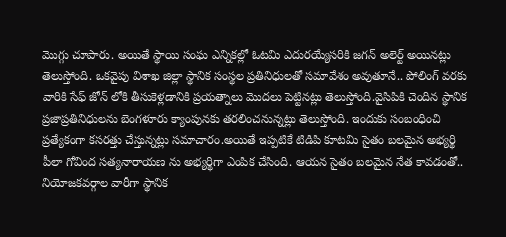మొగ్గు చూపారు. అయితే స్థాయి సంఘ ఎన్నికల్లో ఓటమి ఎదురయ్యేసరికి జగన్ అలెర్ట్ అయినట్లు తెలుస్తోంది. ఒకవైపు విశాఖ జిల్లా స్థానిక సంస్థల ప్రతినిధులతో సమావేశం అవుతూనే.. పోలింగ్ వరకు వారికి సేఫ్ జోన్ లోకి తీసుకెళ్లడానికి ప్రయత్నాలు మొదలు పెట్టినట్లు తెలుస్తోంది.వైసిపికి చెందిన స్థానిక ప్రజాప్రతినిధులను బెంగళూరు క్యాంపునకు తరలించనున్నట్లు తెలుస్తోంది. ఇందుకు సంబంధించి ప్రత్యేకంగా కసరత్తు చేస్తున్నట్లు సమాచారం.అయితే ఇప్పటికే టిడిపి కూటమి సైతం బలమైన అభ్యర్థి పీలా గోవింద సత్యనారాయణ ను అభ్యర్థిగా ఎంపిక చేసింది. ఆయన సైతం బలమైన నేత కావడంతో.. నియోజకవర్గాల వారీగా స్థానిక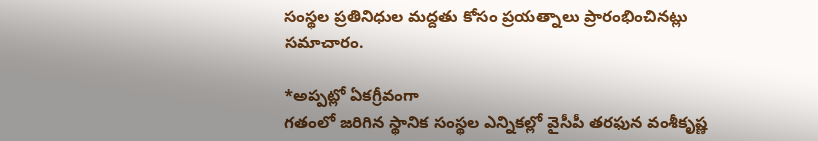సంస్థల ప్రతినిధుల మద్దతు కోసం ప్రయత్నాలు ప్రారంభించినట్లు సమాచారం.

*అప్పట్లో ఏకగ్రీవంగా
గతంలో జరిగిన స్థానిక సంస్థల ఎన్నికల్లో వైసీపీ తరఫున వంశీకృష్ణ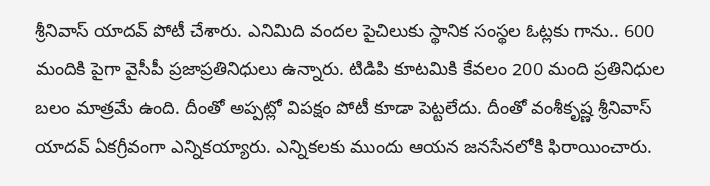శ్రీనివాస్ యాదవ్ పోటీ చేశారు. ఎనిమిది వందల పైచిలుకు స్థానిక సంస్థల ఓట్లకు గాను.. 600 మందికి పైగా వైసీపీ ప్రజాప్రతినిధులు ఉన్నారు. టిడిపి కూటమికి కేవలం 200 మంది ప్రతినిధుల బలం మాత్రమే ఉంది. దీంతో అప్పట్లో విపక్షం పోటీ కూడా పెట్టలేదు. దీంతో వంశీకృష్ణ శ్రీనివాస్ యాదవ్ ఏకగ్రీవంగా ఎన్నికయ్యారు. ఎన్నికలకు ముందు ఆయన జనసేనలోకి ఫిరాయించారు.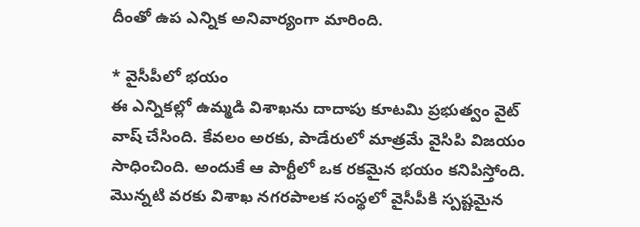దీంతో ఉప ఎన్నిక అనివార్యంగా మారింది.

* వైసీపీలో భయం
ఈ ఎన్నికల్లో ఉమ్మడి విశాఖను దాదాపు కూటమి ప్రభుత్వం వైట్ వాష్ చేసింది. కేవలం అరకు, పాడేరులో మాత్రమే వైసిపి విజయం సాధించింది. అందుకే ఆ పార్టీలో ఒక రకమైన భయం కనిపిస్తోంది. మొన్నటి వరకు విశాఖ నగరపాలక సంస్థలో వైసీపీకి స్పష్టమైన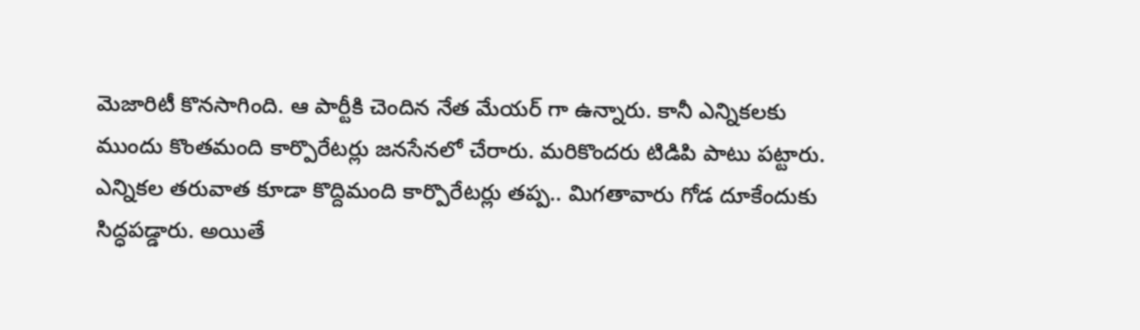మెజారిటీ కొనసాగింది. ఆ పార్టీకి చెందిన నేత మేయర్ గా ఉన్నారు. కానీ ఎన్నికలకు ముందు కొంతమంది కార్పొరేటర్లు జనసేనలో చేరారు. మరికొందరు టిడిపి పాటు పట్టారు. ఎన్నికల తరువాత కూడా కొద్దిమంది కార్పొరేటర్లు తప్ప.. మిగతావారు గోడ దూకేందుకు సిద్ధపడ్డారు. అయితే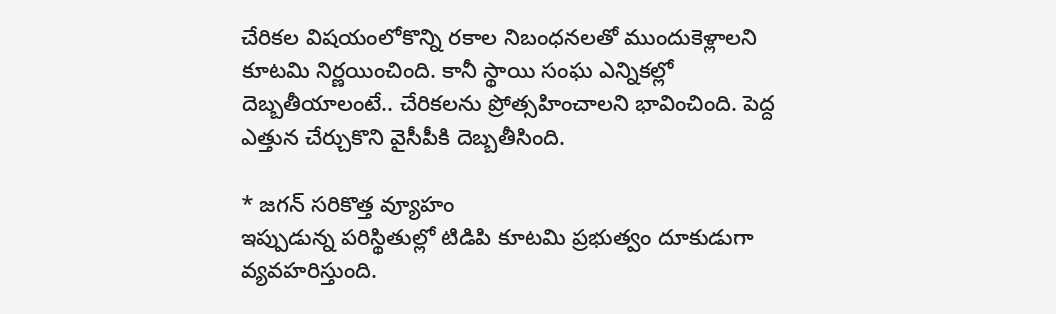చేరికల విషయంలోకొన్ని రకాల నిబంధనలతో ముందుకెళ్లాలని కూటమి నిర్ణయించింది. కానీ స్థాయి సంఘ ఎన్నికల్లో దెబ్బతీయాలంటే.. చేరికలను ప్రోత్సహించాలని భావించింది. పెద్ద ఎత్తున చేర్చుకొని వైసీపీకి దెబ్బతీసింది.

* జగన్ సరికొత్త వ్యూహం
ఇప్పుడున్న పరిస్థితుల్లో టిడిపి కూటమి ప్రభుత్వం దూకుడుగా వ్యవహరిస్తుంది.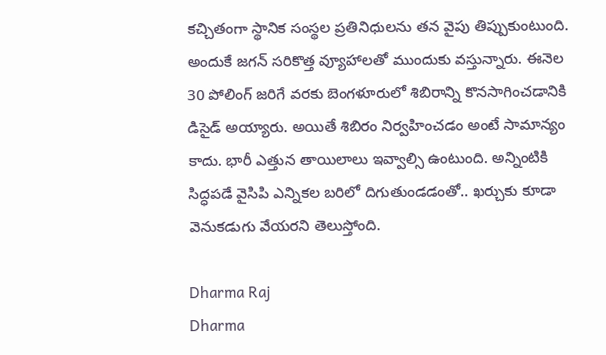కచ్చితంగా స్థానిక సంస్థల ప్రతినిధులను తన వైపు తిప్పుకుంటుంది. అందుకే జగన్ సరికొత్త వ్యూహాలతో ముందుకు వస్తున్నారు. ఈనెల 30 పోలింగ్ జరిగే వరకు బెంగళూరులో శిబిరాన్ని కొనసాగించడానికి డిసైడ్ అయ్యారు. అయితే శిబిరం నిర్వహించడం అంటే సామాన్యం కాదు. భారీ ఎత్తున తాయిలాలు ఇవ్వాల్సి ఉంటుంది. అన్నింటికి సిద్ధపడే వైసిపి ఎన్నికల బరిలో దిగుతుండడంతో.. ఖర్చుకు కూడా వెనుకడుగు వేయరని తెలుస్తోంది.

Dharma Raj
Dharma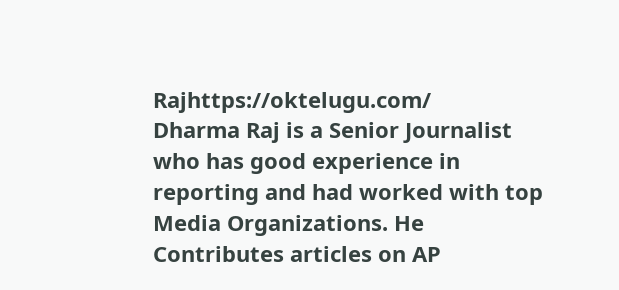Rajhttps://oktelugu.com/
Dharma Raj is a Senior Journalist who has good experience in reporting and had worked with top Media Organizations. He Contributes articles on AP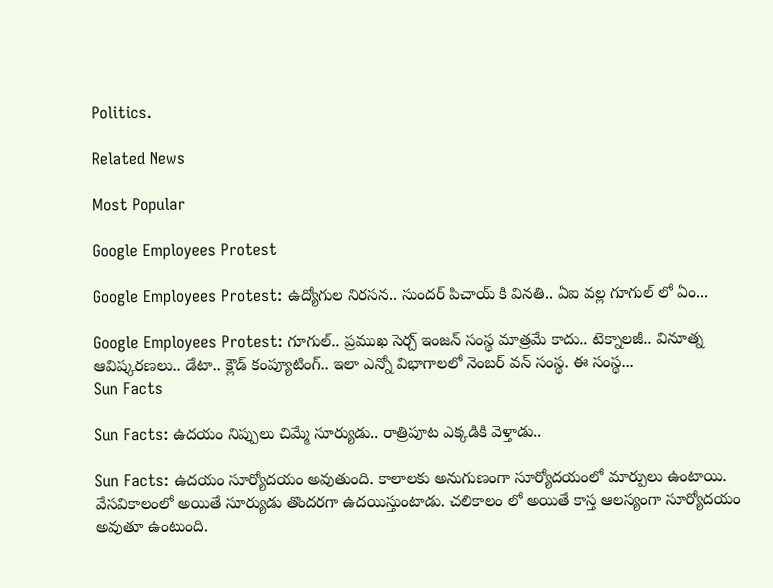Politics.

Related News

Most Popular

Google Employees Protest

Google Employees Protest: ఉద్యోగుల నిరసన.. సుందర్ పిచాయ్ కి వినతి.. ఏఐ వల్ల గూగుల్ లో ఏం...

Google Employees Protest: గూగుల్.. ప్రముఖ సెర్చ్ ఇంజన్ సంస్థ మాత్రమే కాదు.. టెక్నాలజీ.. వినూత్న ఆవిష్కరణలు.. డేటా.. క్లౌడ్ కంప్యూటింగ్.. ఇలా ఎన్నో విభాగాలలో నెంబర్ వన్ సంస్థ. ఈ సంస్థ...
Sun Facts

Sun Facts: ఉదయం నిప్పులు చిమ్మే సూర్యుడు.. రాత్రిపూట ఎక్కడికి వెళ్తాడు..

Sun Facts: ఉదయం సూర్యోదయం అవుతుంది. కాలాలకు అనుగుణంగా సూర్యోదయంలో మార్పులు ఉంటాయి. వేసవికాలంలో అయితే సూర్యుడు తొందరగా ఉదయిస్తుంటాడు. చలికాలం లో అయితే కాస్త ఆలస్యంగా సూర్యోదయం అవుతూ ఉంటుంది.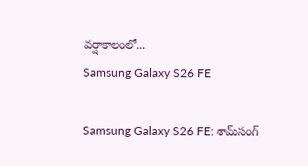వర్షాకాలంలో...
Samsung Galaxy S26 FE

Samsung Galaxy S26 FE: శామ్‌సంగ్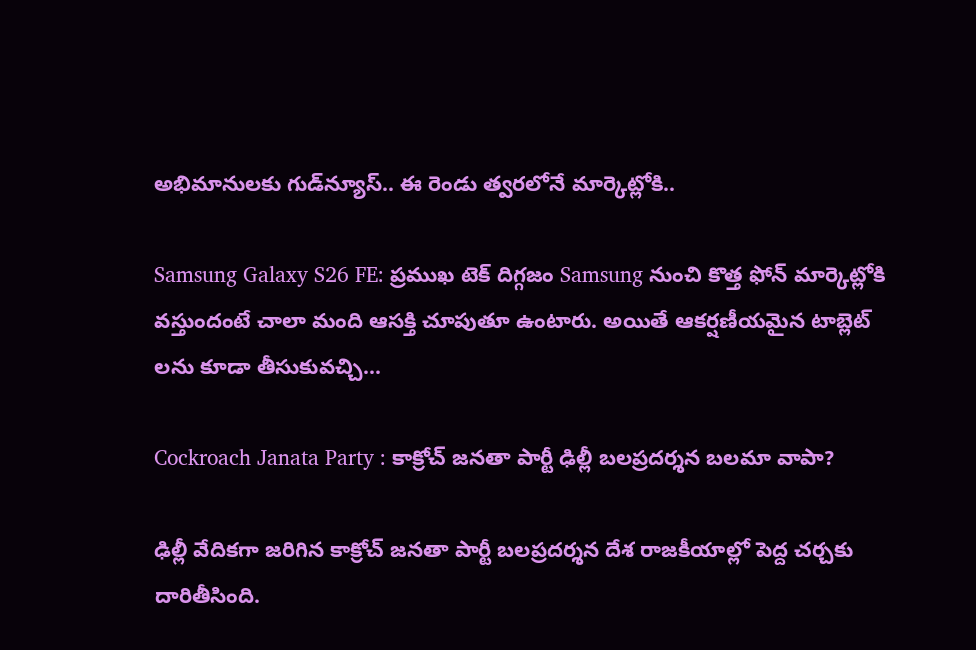అభిమానులకు గుడ్‌న్యూస్.. ఈ రెండు త్వరలోనే మార్కెట్లోకి..

Samsung Galaxy S26 FE: ప్రముఖ టెక్ దిగ్గజం Samsung నుంచి కొత్త ఫోన్ మార్కెట్లోకి వస్తుందంటే చాలా మంది ఆసక్తి చూపుతూ ఉంటారు. అయితే ఆకర్షణీయమైన టాబ్లెట్ లను కూడా తీసుకువచ్చి...

Cockroach Janata Party : కాక్రోచ్ జనతా పార్టీ ఢిల్లీ బలప్రదర్శన బలమా వాపా?

ఢిల్లీ వేదికగా జరిగిన కాక్రోచ్ జనతా పార్టీ బలప్రదర్శన దేశ రాజకీయాల్లో పెద్ద చర్చకు దారితీసింది.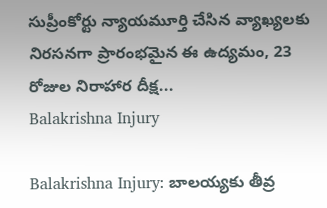సుప్రీంకోర్టు న్యాయమూర్తి చేసిన వ్యాఖ్యలకు నిరసనగా ప్రారంభమైన ఈ ఉద్యమం, 23 రోజుల నిరాహార దీక్ష...
Balakrishna Injury

Balakrishna Injury: బాలయ్యకు తీవ్ర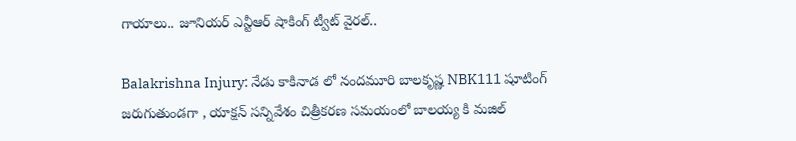గాయాలు.. జూనియర్ ఎన్టీఆర్ షాకింగ్ ట్వీట్ వైరల్..

Balakrishna Injury: నేడు కాకినాడ లో నందమూరి బాలకృష్ణ NBK111 షూటింగ్ జరుగుతుండగా , యాక్షన్ సన్నివేశం చిత్రీకరణ సమయంలో బాలయ్య కి మజిల్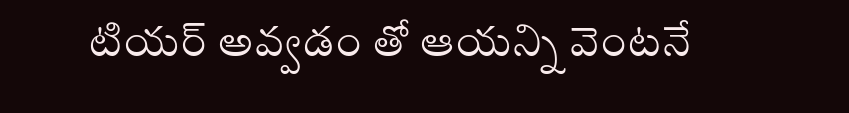టియర్ అవ్వడం తో ఆయన్ని వెంటనే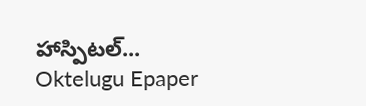హాస్పిటల్...
Oktelugu Epaper